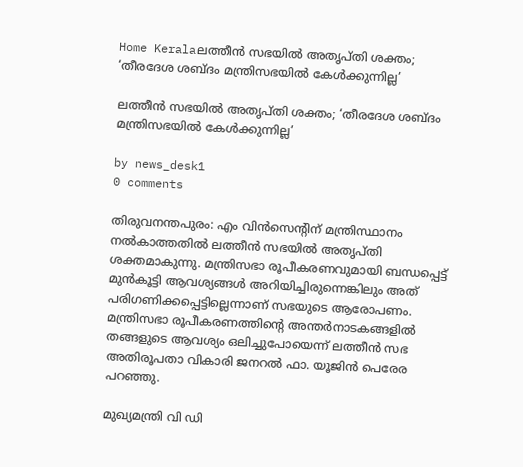Home Keralaലത്തീൻ സഭയിൽ അതൃപ്തി ശക്തം; ‘തീരദേശ ശബ്ദം മന്ത്രിസഭയിൽ കേൾക്കുന്നില്ല’

ലത്തീൻ സഭയിൽ അതൃപ്തി ശക്തം; ‘തീരദേശ ശബ്ദം മന്ത്രിസഭയിൽ കേൾക്കുന്നില്ല’

by news_desk1
0 comments

തിരുവനന്തപുരം: എം വിൻസെന്റിന് മന്ത്രിസ്ഥാനം നൽകാത്തതിൽ ലത്തീൻ സഭയിൽ അതൃപ്തി ശക്തമാകുന്നു. മന്ത്രിസഭാ രൂപീകരണവുമായി ബന്ധപ്പെട്ട് മുൻകൂട്ടി ആവശ്യങ്ങൾ അറിയിച്ചിരുന്നെങ്കിലും അത് പരിഗണിക്കപ്പെട്ടില്ലെന്നാണ് സഭയുടെ ആരോപണം. മന്ത്രിസഭാ രൂപീകരണത്തിന്റെ അന്തർനാടകങ്ങളിൽ തങ്ങളുടെ ആവശ്യം ഒലിച്ചുപോയെന്ന് ലത്തീൻ സഭ അതിരൂപതാ വികാരി ജനറൽ ഫാ. യൂജിൻ പെരേര പറഞ്ഞു.

മുഖ്യമന്ത്രി വി ഡി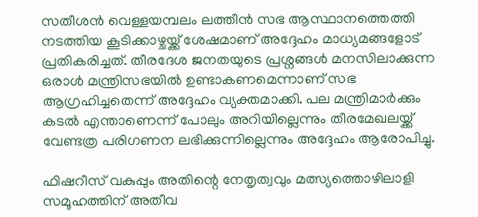സതീശൻ വെള്ളയമ്പലം ലത്തീൻ സഭ ആസ്ഥാനത്തെത്തി നടത്തിയ കൂടിക്കാഴ്ചയ്ക്ക് ശേഷമാണ് അദ്ദേഹം മാധ്യമങ്ങളോട് പ്രതികരിച്ചത്. തീരദേശ ജനതയുടെ പ്രശ്നങ്ങൾ മനസിലാക്കുന്ന ഒരാൾ മന്ത്രിസഭയിൽ ഉണ്ടാകണമെന്നാണ് സഭ ആഗ്രഹിച്ചതെന്ന് അദ്ദേഹം വ്യക്തമാക്കി. പല മന്ത്രിമാർക്കും കടൽ എന്താണെന്ന് പോലും അറിയില്ലെന്നും തീരമേഖലയ്ക്ക് വേണ്ടത്ര പരിഗണന ലഭിക്കുന്നില്ലെന്നും അദ്ദേഹം ആരോപിച്ചു.

ഫിഷറീസ് വകുപ്പും അതിന്റെ നേതൃത്വവും മത്സ്യത്തൊഴിലാളി സമൂഹത്തിന് അതീവ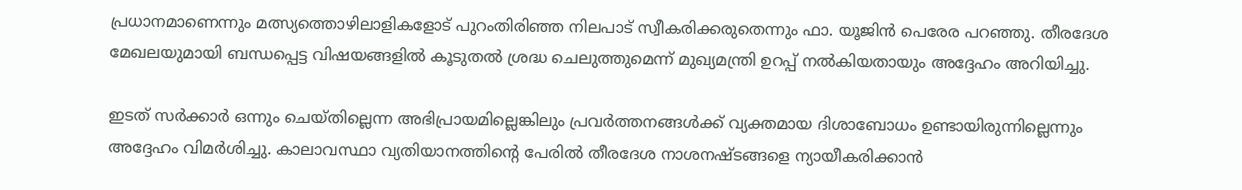പ്രധാനമാണെന്നും മത്സ്യത്തൊഴിലാളികളോട് പുറംതിരിഞ്ഞ നിലപാട് സ്വീകരിക്കരുതെന്നും ഫാ. യൂജിൻ പെരേര പറഞ്ഞു. തീരദേശ മേഖലയുമായി ബന്ധപ്പെട്ട വിഷയങ്ങളിൽ കൂടുതൽ ശ്രദ്ധ ചെലുത്തുമെന്ന് മുഖ്യമന്ത്രി ഉറപ്പ് നൽകിയതായും അദ്ദേഹം അറിയിച്ചു.

ഇടത് സർക്കാർ ഒന്നും ചെയ്തില്ലെന്ന അഭിപ്രായമില്ലെങ്കിലും പ്രവർത്തനങ്ങൾക്ക് വ്യക്തമായ ദിശാബോധം ഉണ്ടായിരുന്നില്ലെന്നും അദ്ദേഹം വിമർശിച്ചു. കാലാവസ്ഥാ വ്യതിയാനത്തിന്റെ പേരിൽ തീരദേശ നാശനഷ്ടങ്ങളെ ന്യായീകരിക്കാൻ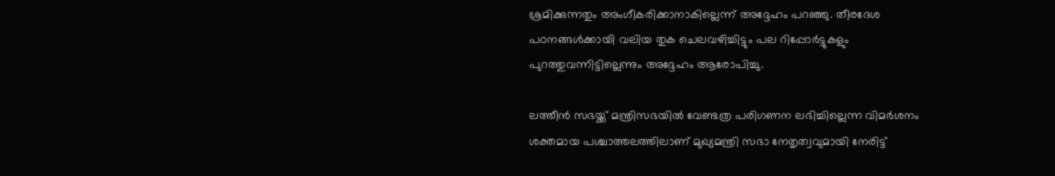ശ്രമിക്കുന്നതും അംഗീകരിക്കാനാകില്ലെന്ന് അദ്ദേഹം പറഞ്ഞു. തീരദേശ പഠനങ്ങൾക്കായി വലിയ തുക ചെലവഴിച്ചിട്ടും പല റിപ്പോർട്ടുകളും പുറത്തുവന്നിട്ടില്ലെന്നും അദ്ദേഹം ആരോപിച്ചു.

ലത്തീൻ സഭയ്ക്ക് മന്ത്രിസഭയിൽ വേണ്ടത്ര പരിഗണന ലഭിച്ചില്ലെന്ന വിമർശനം ശക്തമായ പശ്ചാത്തലത്തിലാണ് മുഖ്യമന്ത്രി സഭാ നേതൃത്വവുമായി നേരിട്ട്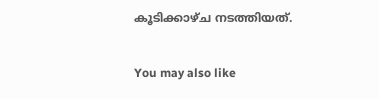കൂടിക്കാഴ്ച നടത്തിയത്.

You may also like